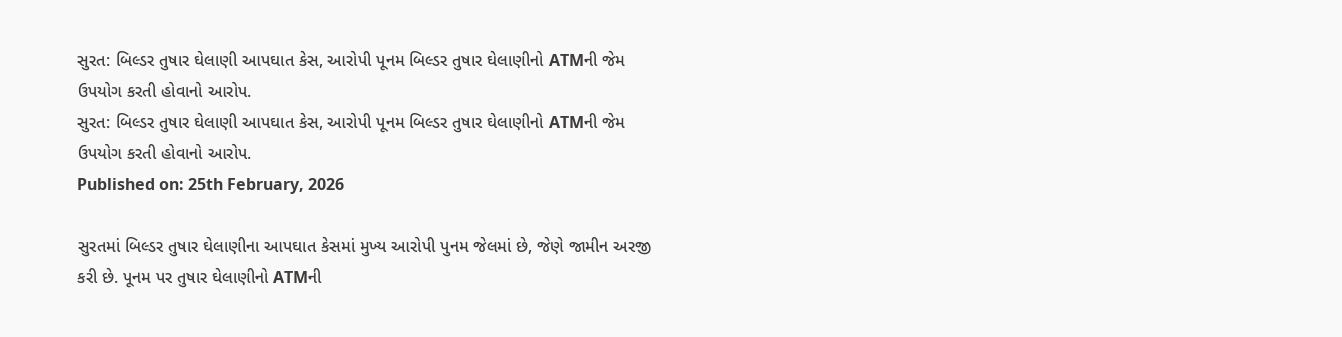સુરત: બિલ્ડર તુષાર ઘેલાણી આપઘાત કેસ, આરોપી પૂનમ બિલ્ડર તુષાર ઘેલાણીનો ATMની જેમ ઉપયોગ કરતી હોવાનો આરોપ.
સુરત: બિલ્ડર તુષાર ઘેલાણી આપઘાત કેસ, આરોપી પૂનમ બિલ્ડર તુષાર ઘેલાણીનો ATMની જેમ ઉપયોગ કરતી હોવાનો આરોપ.
Published on: 25th February, 2026

સુરતમાં બિલ્ડર તુષાર ઘેલાણીના આપઘાત કેસમાં મુખ્ય આરોપી પુનમ જેલમાં છે, જેણે જામીન અરજી કરી છે. પૂનમ પર તુષાર ઘેલાણીનો ATMની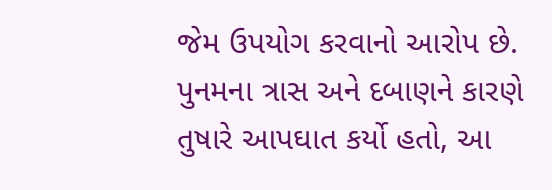જેમ ઉપયોગ કરવાનો આરોપ છે. પુનમના ત્રાસ અને દબાણને કારણે તુષારે આપઘાત કર્યો હતો, આ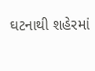ઘટનાથી શહેરમાં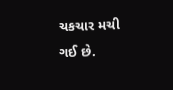ચકચાર મચી ગઈ છે.